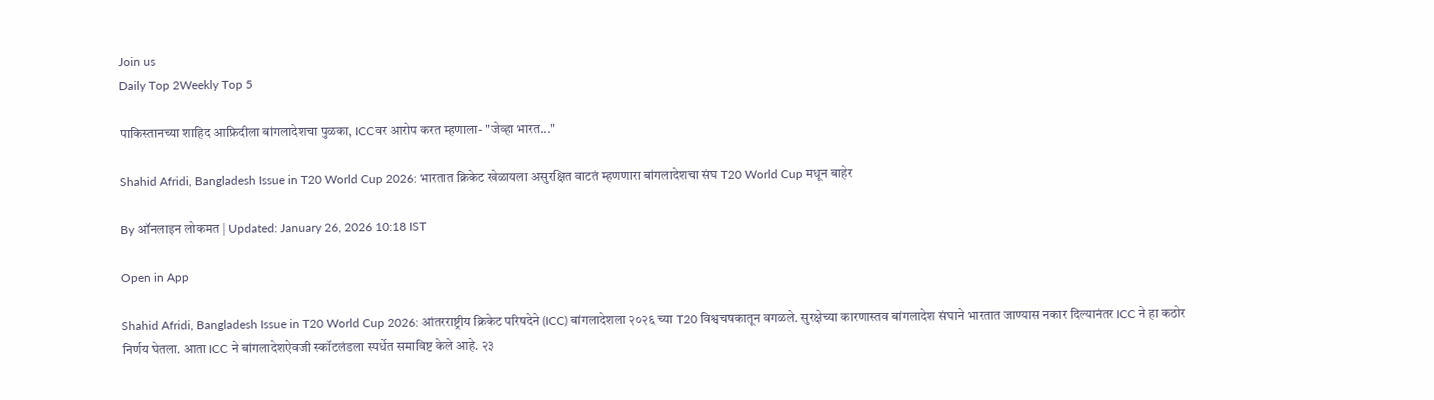Join us
Daily Top 2Weekly Top 5

पाकिस्तानच्या शाहिद आफ्रिदीला बांगलादेशचा पुळका, ICCवर आरोप करत म्हणाला- "जेव्हा भारत..."

Shahid Afridi, Bangladesh Issue in T20 World Cup 2026: भारतात क्रिकेट खेळायला असुरक्षित वाटतं म्हणणारा बांगलादेशचा संघ T20 World Cup मधून बाहेर

By ऑनलाइन लोकमत | Updated: January 26, 2026 10:18 IST

Open in App

Shahid Afridi, Bangladesh Issue in T20 World Cup 2026: आंतरराष्ट्रीय क्रिकेट परिषदेने (ICC) बांगलादेशला २०२६ च्या T20 विश्वचषकातून वगळले. सुरक्षेच्या कारणास्तव बांगलादेश संघाने भारतात जाण्यास नकार दिल्यानंतर ICC ने हा कठोर निर्णय घेतला. आता ICC ने बांगलादेशऐवजी स्कॉटलंडला स्पर्धेत समाविष्ट केले आहे. २३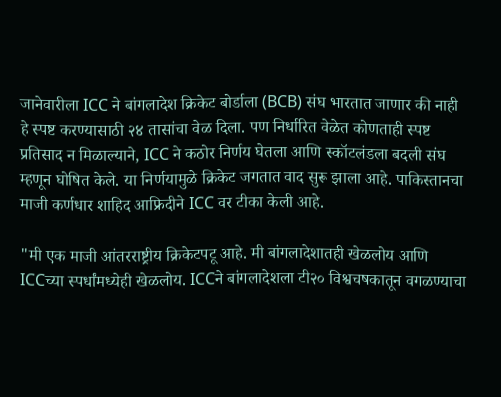जानेवारीला ICC ने बांगलादेश क्रिकेट बोर्डाला (BCB) संघ भारतात जाणार की नाही हे स्पष्ट करण्यासाठी २४ तासांचा वेळ दिला. पण निर्धारित वेळेत कोणताही स्पष्ट प्रतिसाद न मिळाल्याने, ICC ने कठोर निर्णय घेतला आणि स्कॉटलंडला बदली संघ म्हणून घोषित केले. या निर्णयामुळे क्रिकेट जगतात वाद सुरू झाला आहे. पाकिस्तानचा माजी कर्णधार शाहिद आफ्रिदीने ICC वर टीका केली आहे.

"मी एक माजी आंतरराष्ट्रीय क्रिकेटपटू आहे. मी बांगलादेशातही खेळलोय आणि ICCच्या स्पर्धांमध्येही खेळलोय. ICCने बांगलादेशला टी२० विश्वचषकातून वगळण्याचा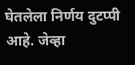घेतलेला निर्णय दुटप्पी आहे. जेव्हा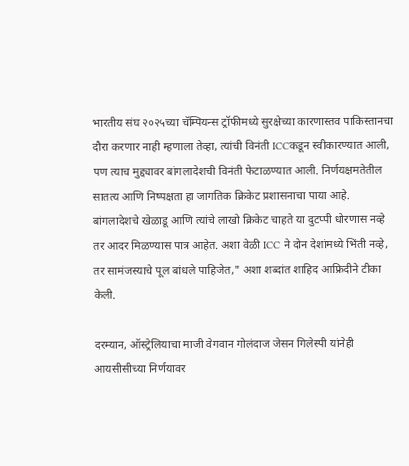भारतीय संघ २०२५च्या चॅम्पियन्स ट्रॉफीमध्ये सुरक्षेच्या कारणास्तव पाकिस्तानचा दौरा करणार नाही म्हणाला तेव्हा, त्यांची विनंती ICCकडून स्वीकारण्यात आली, पण त्याच मुद्द्यावर बांगलादेशची विनंती फेटाळण्यात आली. निर्णयक्षमतेतील सातत्य आणि निष्पक्षता हा जागतिक क्रिकेट प्रशासनाचा पाया आहे. बांगलादेशचे खेळाडू आणि त्यांचे लाखो क्रिकेट चाहते या दुटप्पी धोरणास नव्हे तर आदर मिळण्यास पात्र आहेत. अशा वेळी ICC ने दोन देशांमध्ये भिंती नव्हे, तर सामंजस्याचे पूल बांधले पाहिजेत," अशा शब्दांत शाहिद आफ्रिदीने टीका केली.

दरम्यान, ऑस्ट्रेलियाचा माजी वेगवान गोलंदाज जेसन गिलेस्पी यांनेही आयसीसीच्या निर्णयावर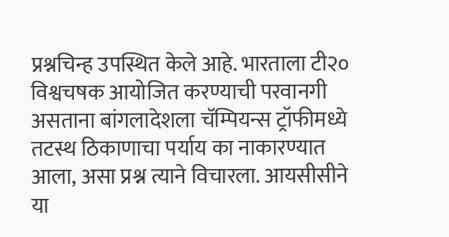प्रश्नचिन्ह उपस्थित केले आहे. भारताला टी२० विश्वचषक आयोजित करण्याची परवानगी असताना बांगलादेशला चॅम्पियन्स ट्रॉफीमध्ये तटस्थ ठिकाणाचा पर्याय का नाकारण्यात आला, असा प्रश्न त्याने विचारला. आयसीसीने या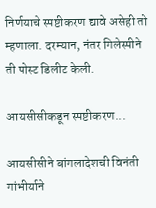निर्णयाचे स्पष्टीकरण द्यावे असेही तो म्हणाला. दरम्यान, नंतर गिलेस्पीने ती पोस्ट डिलीट केली.

आयसीसीकडून स्पष्टीकरण...

आयसीसीने बांगलादेशची विनंती गांभीर्याने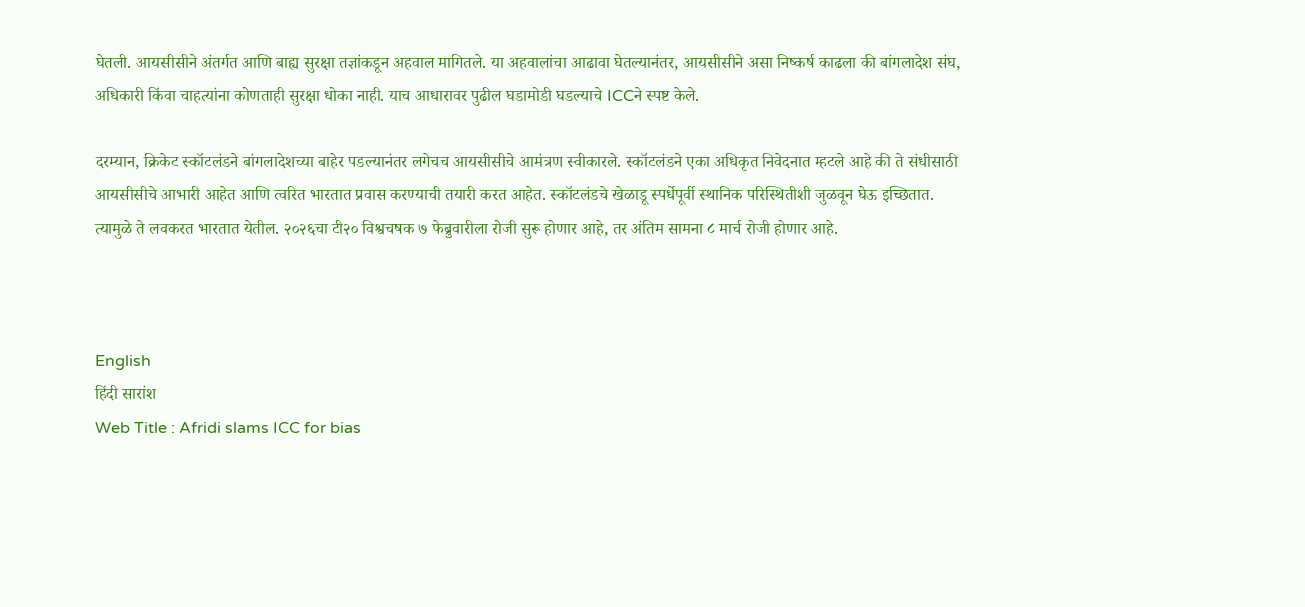घेतली. आयसीसीने अंतर्गत आणि बाह्य सुरक्षा तज्ञांकडून अहवाल मागितले. या अहवालांचा आढावा घेतल्यानंतर, आयसीसीने असा निष्कर्ष काढला की बांगलादेश संघ, अधिकारी किंवा चाहत्यांना कोणताही सुरक्षा धोका नाही. याच आधारावर पुढील घडामोडी घडल्याचे ICCने स्पष्ट केले.

दरम्यान, क्रिकेट स्कॉटलंडने बांगलादेशच्या बाहेर पडल्यानंतर लगेचच आयसीसीचे आमंत्रण स्वीकारले. स्कॉटलंडने एका अधिकृत निवेदनात म्हटले आहे की ते संधीसाठी आयसीसीचे आभारी आहेत आणि त्वरित भारतात प्रवास करण्याची तयारी करत आहेत. स्कॉटलंडचे खेळाडू स्पर्धेपूर्वी स्थानिक परिस्थितीशी जुळवून घेऊ इच्छितात. त्यामुळे ते लवकरत भारतात येतील. २०२६चा टी२० विश्वचषक ७ फेब्रुवारीला रोजी सुरू होणार आहे, तर अंतिम सामना ८ मार्च रोजी होणार आहे.



English
हिंदी सारांश
Web Title : Afridi slams ICC for bias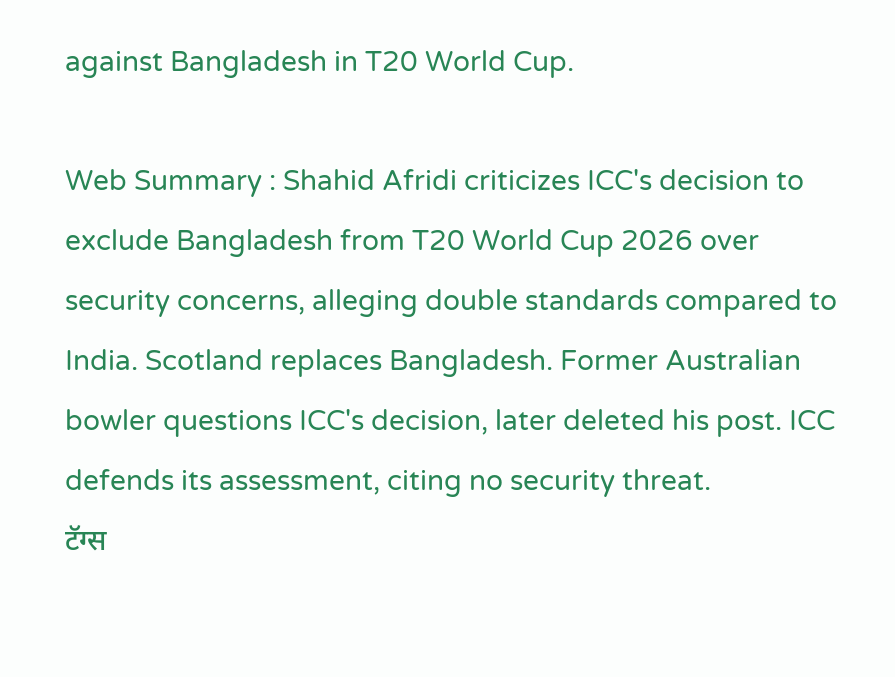against Bangladesh in T20 World Cup.

Web Summary : Shahid Afridi criticizes ICC's decision to exclude Bangladesh from T20 World Cup 2026 over security concerns, alleging double standards compared to India. Scotland replaces Bangladesh. Former Australian bowler questions ICC's decision, later deleted his post. ICC defends its assessment, citing no security threat.
टॅग्स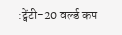:ट्वेंटी-20 वर्ल्ड कप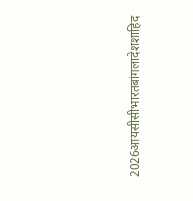2026आयसीसीभारतबांगलादेशशाहिद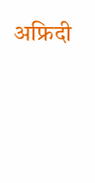अफ्रिदी